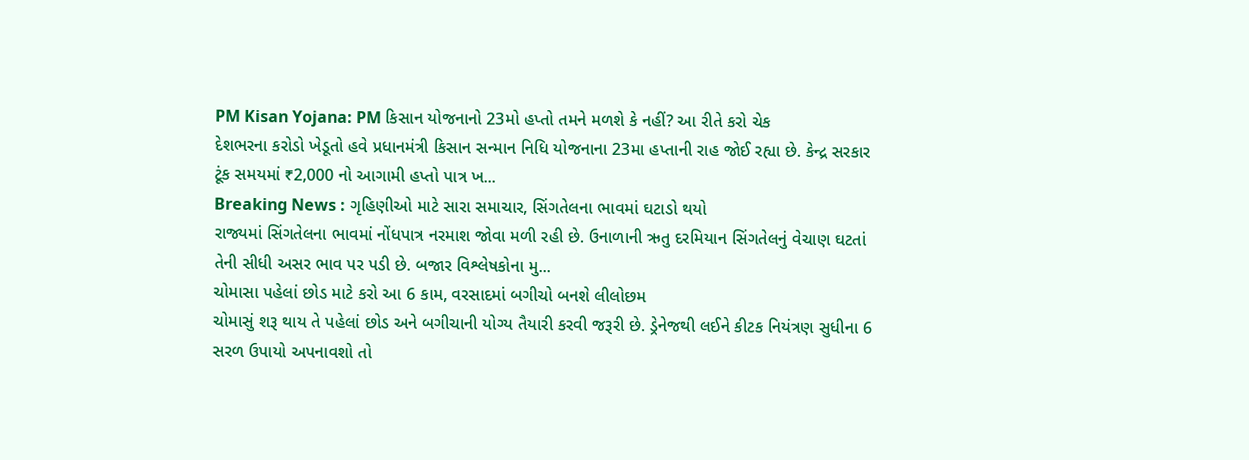PM Kisan Yojana: PM કિસાન યોજનાનો 23મો હપ્તો તમને મળશે કે નહીં? આ રીતે કરો ચેક
દેશભરના કરોડો ખેડૂતો હવે પ્રધાનમંત્રી કિસાન સન્માન નિધિ યોજનાના 23મા હપ્તાની રાહ જોઈ રહ્યા છે. કેન્દ્ર સરકાર ટૂંક સમયમાં ₹2,000 નો આગામી હપ્તો પાત્ર ખ...
Breaking News : ગૃહિણીઓ માટે સારા સમાચાર, સિંગતેલના ભાવમાં ઘટાડો થયો
રાજ્યમાં સિંગતેલના ભાવમાં નોંધપાત્ર નરમાશ જોવા મળી રહી છે. ઉનાળાની ઋતુ દરમિયાન સિંગતેલનું વેચાણ ઘટતાં તેની સીધી અસર ભાવ પર પડી છે. બજાર વિશ્લેષકોના મુ...
ચોમાસા પહેલાં છોડ માટે કરો આ 6 કામ, વરસાદમાં બગીચો બનશે લીલોછમ
ચોમાસું શરૂ થાય તે પહેલાં છોડ અને બગીચાની યોગ્ય તૈયારી કરવી જરૂરી છે. ડ્રેનેજથી લઈને કીટક નિયંત્રણ સુધીના 6 સરળ ઉપાયો અપનાવશો તો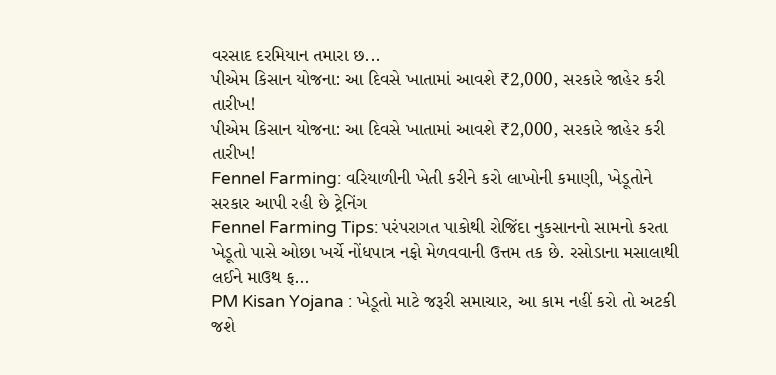વરસાદ દરમિયાન તમારા છ...
પીએમ કિસાન યોજના: આ દિવસે ખાતામાં આવશે ₹2,000, સરકારે જાહેર કરી તારીખ!
પીએમ કિસાન યોજના: આ દિવસે ખાતામાં આવશે ₹2,000, સરકારે જાહેર કરી તારીખ!
Fennel Farming: વરિયાળીની ખેતી કરીને કરો લાખોની કમાણી, ખેડૂતોને સરકાર આપી રહી છે ટ્રેનિંગ
Fennel Farming Tips: પરંપરાગત પાકોથી રોજિંદા નુકસાનનો સામનો કરતા ખેડૂતો પાસે ઓછા ખર્ચે નોંધપાત્ર નફો મેળવવાની ઉત્તમ તક છે. રસોડાના મસાલાથી લઈને માઉથ ફ...
PM Kisan Yojana : ખેડૂતો માટે જરૂરી સમાચાર, આ કામ નહીં કરો તો અટકી જશે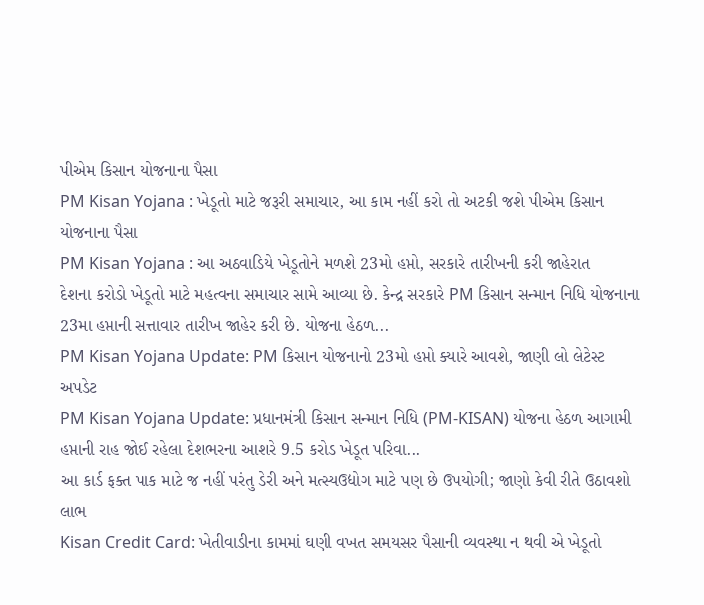પીએમ કિસાન યોજનાના પૈસા
PM Kisan Yojana : ખેડૂતો માટે જરૂરી સમાચાર, આ કામ નહીં કરો તો અટકી જશે પીએમ કિસાન યોજનાના પૈસા
PM Kisan Yojana : આ અઠવાડિયે ખેડૂતોને મળશે 23મો હપ્તો, સરકારે તારીખની કરી જાહેરાત
દેશના કરોડો ખેડૂતો માટે મહત્વના સમાચાર સામે આવ્યા છે. કેન્દ્ર સરકારે PM કિસાન સન્માન નિધિ યોજનાના 23મા હપ્તાની સત્તાવાર તારીખ જાહેર કરી છે. યોજના હેઠળ...
PM Kisan Yojana Update: PM કિસાન યોજનાનો 23મો હપ્તો ક્યારે આવશે, જાણી લો લેટેસ્ટ અપડેટ
PM Kisan Yojana Update: પ્રધાનમંત્રી કિસાન સન્માન નિધિ (PM-KISAN) યોજના હેઠળ આગામી હપ્તાની રાહ જોઈ રહેલા દેશભરના આશરે 9.5 કરોડ ખેડૂત પરિવા...
આ કાર્ડ ફક્ત પાક માટે જ નહીં પરંતુ ડેરી અને મત્સ્યઉદ્યોગ માટે પણ છે ઉપયોગી; જાણો કેવી રીતે ઉઠાવશો લાભ
Kisan Credit Card: ખેતીવાડીના કામમાં ઘણી વખત સમયસર પૈસાની વ્યવસ્થા ન થવી એ ખેડૂતો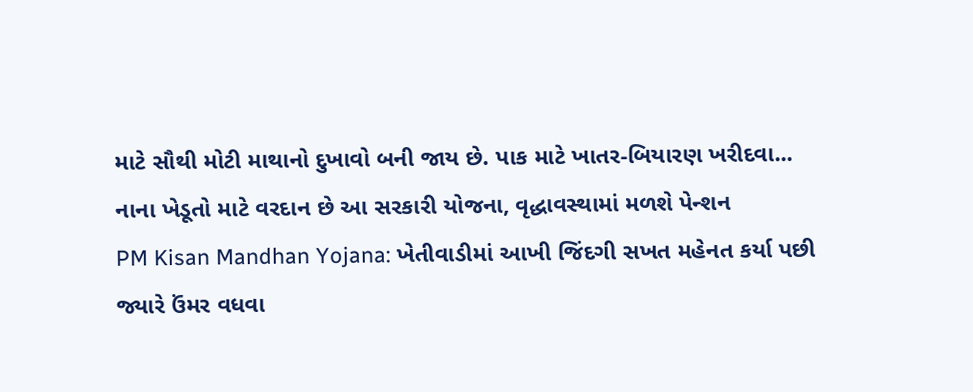માટે સૌથી મોટી માથાનો દુખાવો બની જાય છે. પાક માટે ખાતર-બિયારણ ખરીદવા...
નાના ખેડૂતો માટે વરદાન છે આ સરકારી યોજના, વૃદ્ધાવસ્થામાં મળશે પેન્શન
PM Kisan Mandhan Yojana: ખેતીવાડીમાં આખી જિંદગી સખત મહેનત કર્યા પછી જ્યારે ઉંમર વધવા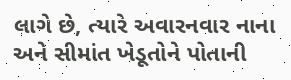લાગે છે, ત્યારે અવારનવાર નાના અને સીમાંત ખેડૂતોને પોતાની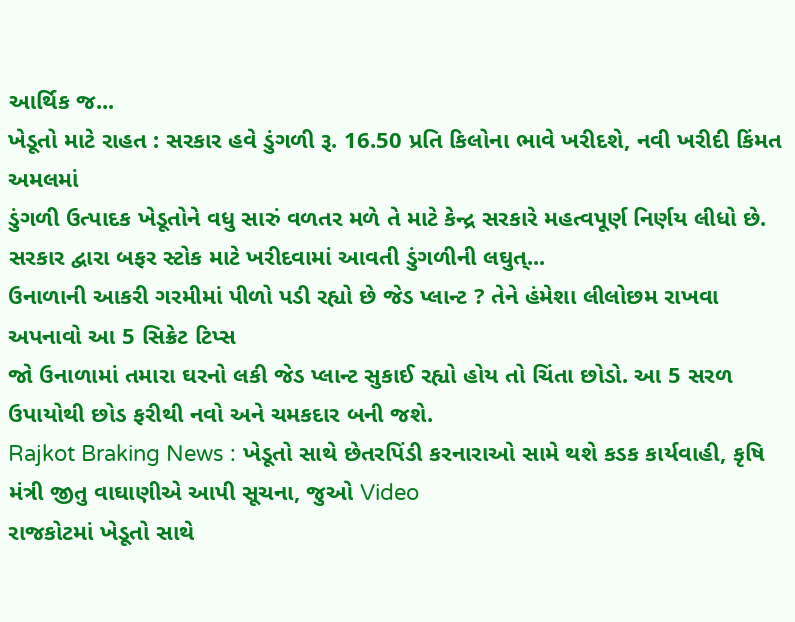આર્થિક જ...
ખેડૂતો માટે રાહત : સરકાર હવે ડુંગળી રૂ. 16.50 પ્રતિ કિલોના ભાવે ખરીદશે, નવી ખરીદી કિંમત અમલમાં
ડુંગળી ઉત્પાદક ખેડૂતોને વધુ સારું વળતર મળે તે માટે કેન્દ્ર સરકારે મહત્વપૂર્ણ નિર્ણય લીધો છે. સરકાર દ્વારા બફર સ્ટોક માટે ખરીદવામાં આવતી ડુંગળીની લઘુત્...
ઉનાળાની આકરી ગરમીમાં પીળો પડી રહ્યો છે જેડ પ્લાન્ટ ? તેને હંમેશા લીલોછમ રાખવા અપનાવો આ 5 સિક્રેટ ટિપ્સ
જો ઉનાળામાં તમારા ઘરનો લકી જેડ પ્લાન્ટ સુકાઈ રહ્યો હોય તો ચિંતા છોડો. આ 5 સરળ ઉપાયોથી છોડ ફરીથી નવો અને ચમકદાર બની જશે.
Rajkot Braking News : ખેડૂતો સાથે છેતરપિંડી કરનારાઓ સામે થશે કડક કાર્યવાહી, કૃષિ મંત્રી જીતુ વાઘાણીએ આપી સૂચના, જુઓ Video
રાજકોટમાં ખેડૂતો સાથે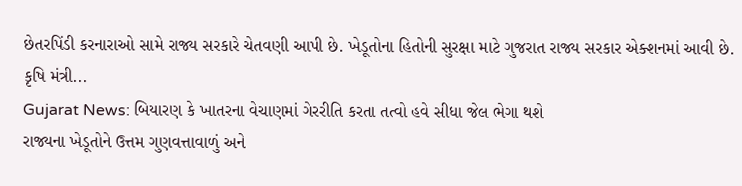છેતરપિંડી કરનારાઓ સામે રાજ્ય સરકારે ચેતવણી આપી છે. ખેડૂતોના હિતોની સુરક્ષા માટે ગુજરાત રાજ્ય સરકાર એક્શનમાં આવી છે. કૃષિ મંત્રી...
Gujarat News: બિયારણ કે ખાતરના વેચાણમાં ગેરરીતિ કરતા તત્વો હવે સીધા જેલ ભેગા થશે
રાજ્યના ખેડૂતોને ઉત્તમ ગુણવત્તાવાળું અને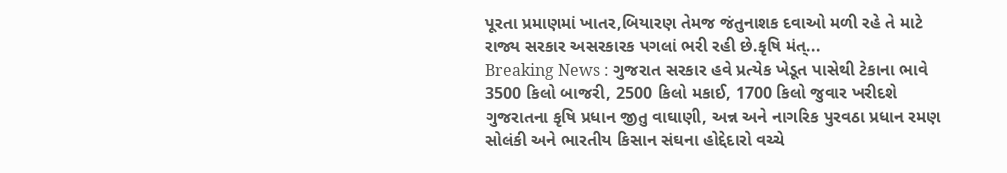પૂરતા પ્રમાણમાં ખાતર,બિયારણ તેમજ જંતુનાશક દવાઓ મળી રહે તે માટે રાજ્ય સરકાર અસરકારક પગલાં ભરી રહી છે.કૃષિ મંત્...
Breaking News : ગુજરાત સરકાર હવે પ્રત્યેક ખેડૂત પાસેથી ટેકાના ભાવે 3500 કિલો બાજરી, 2500 કિલો મકાઈ, 1700 કિલો જુવાર ખરીદશે
ગુજરાતના કૃષિ પ્રધાન જીતુ વાઘાણી, અન્ન અને નાગરિક પુરવઠા પ્રધાન રમણ સોલંકી અને ભારતીય કિસાન સંઘના હોદ્દેદારો વચ્ચે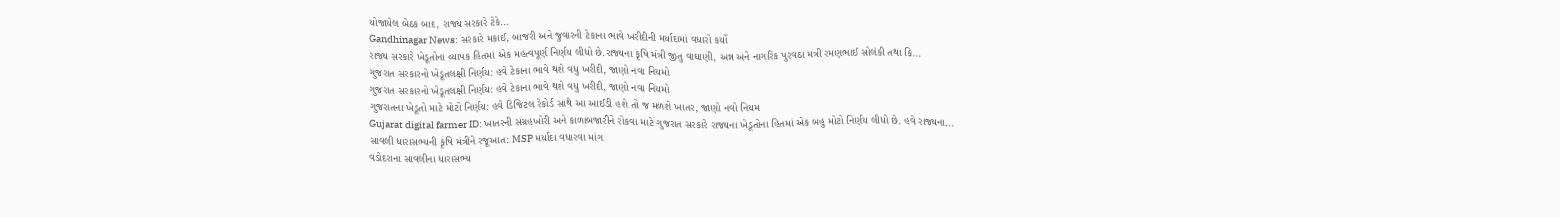યોજાયેલ બેઠક બાદ, રાજ્ય સરકારે ટેકે...
Gandhinagar News: સરકારે મકાઈ, બાજરી અને જુવારની ટેકાના ભાવે ખરીદીની મર્યાદામાં વધારો કર્યો
રાજ્ય સરકારે ખેડૂતોના વ્યાપક હિતમાં એક મહત્વપૂર્ણ નિર્ણય લીધો છે.રાજ્યના કૃષિ મંત્રી જીતુ વાઘાણી, અન્ન અને નાગરિક પુરવઠા મંત્રી રમણભાઈ સોલંકી તથા કિ...
ગુજરાત સરકારનો ખેડૂતલક્ષી નિર્ણય: હવે ટેકાના ભાવે થશે વધુ ખરીદી, જાણો નવા નિયમો
ગુજરાત સરકારનો ખેડૂતલક્ષી નિર્ણય: હવે ટેકાના ભાવે થશે વધુ ખરીદી, જાણો નવા નિયમો
ગુજરાતના ખેડૂતો માટે મોટો નિર્ણય: હવે ડિજિટલ રેકોર્ડ સાથે આ આઈડી હશે તો જ મળશે ખાતર, જાણો નવો નિયમ
Gujarat digital farmer ID: ખાતરની સંગ્રહખોરી અને કાળાબજારીને રોકવા માટે ગુજરાત સરકારે રાજ્યના ખેડૂતોના હિતમાં એક બહુ મોટો નિર્ણય લીધો છે. હવે રાજ્યના...
સાવલી ધારાસભ્યની કૃષિ મંત્રીને રજૂઆત: MSP મર્યાદા વધારવા માંગ
વડોદરાના સાવલીના ધારાસભ્ય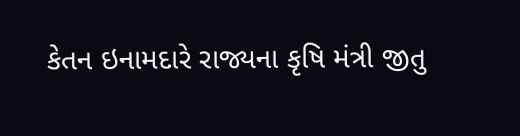કેતન ઇનામદારે રાજ્યના કૃષિ મંત્રી જીતુ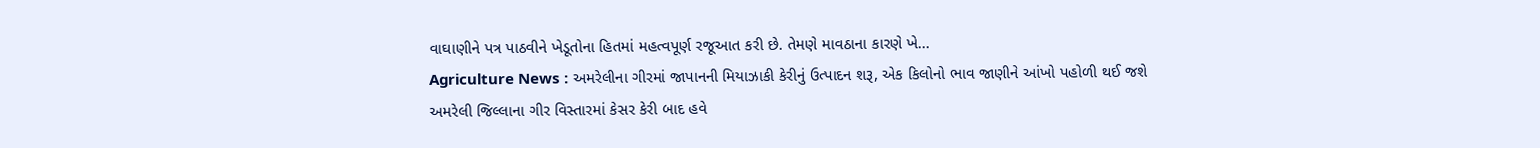વાઘાણીને પત્ર પાઠવીને ખેડૂતોના હિતમાં મહત્વપૂર્ણ રજૂઆત કરી છે. તેમણે માવઠાના કારણે ખે...
Agriculture News : અમરેલીના ગીરમાં જાપાનની મિયાઝાકી કેરીનું ઉત્પાદન શરૂ, એક કિલોનો ભાવ જાણીને આંખો પહોળી થઈ જશે
અમરેલી જિલ્લાના ગીર વિસ્તારમાં કેસર કેરી બાદ હવે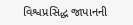વિશ્વપ્રસિદ્ધ જાપાનની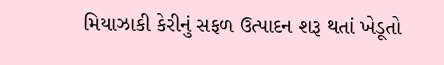મિયાઝાકી કેરીનું સફળ ઉત્પાદન શરૂ થતાં ખેડૂતો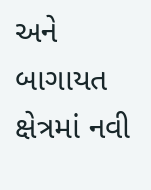અને બાગાયત ક્ષેત્રમાં નવી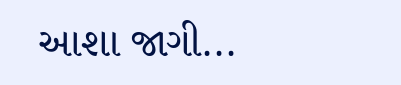આશા જાગી...